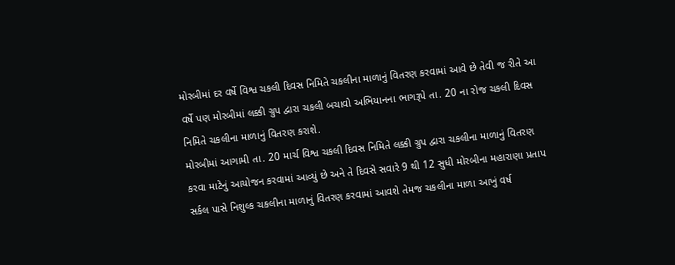મોરબીમાં દર વર્ષે વિશ્વ ચકલી દિવસ નિમિતે ચકલીના માળાનું વિતરણ કરવામાં આવે છે તેવી જ રીતે આ વર્ષે પણ મોરબીમાં લક્કી ગ્રુપ દ્વારા ચકલી બચાવો અભિયાનના ભાગરૂપે તા. 20 ના રોજ ચકલી દિવસ નિમિતે ચકલીના માળાનું વિતરણ કરાશે.
મોરબીમાં આગામી તા. 20 માર્ચ વિશ્વ ચકલી દિવસ નિમિતે લક્કી ગ્રુપ દ્વારા ચકલીના માળાનું વિતરણ કરવા માટેનું આયોજન કરવામાં આવ્યું છે અને તે દિવસે સવારે 9 થી 12 સુધી મોરબીના મહારાણા પ્રતાપ સર્કલ પાસે નિશુલ્ક ચકલીના માળાનું વિતરણ કરવામાં આવશે તેમજ ચકલીના માળા આખું વર્ષ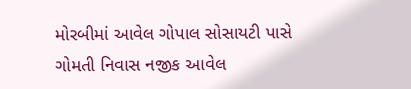મોરબીમાં આવેલ ગોપાલ સોસાયટી પાસે ગોમતી નિવાસ નજીક આવેલ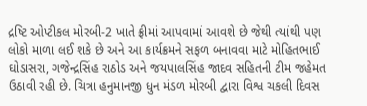દ્રષ્ટિ ઓપ્ટીકલ મોરબી-2 ખાતે ફ્રીમાં આપવામાં આવશે છે જેથી ત્યાંથી પણ લોકો માળા લઈ શકે છે અને આ કાર્યક્રમને સફળ બનાવવા માટે મોહિતભાઈ ઘોડાસરા, ગજેન્દ્રસિંહ રાઠોડ અને જયપાલસિંહ જાદવ સહિતની ટીમ જહેમત ઉઠાવી રહી છે. ચિત્રા હનુમાનજી ધુન મંડળ મોરબી દ્વારા વિશ્વ ચકલી દિવસ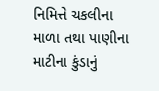નિમિત્તે ચકલીના માળા તથા પાણીના માટીના કુંડાનું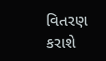વિતરણ કરાશે